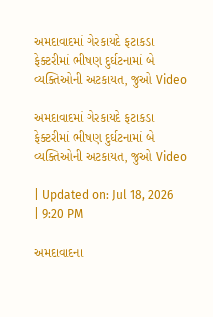અમદાવાદમાં ગેરકાયદે ફટાકડા ફેક્ટરીમાં ભીષણ દુર્ઘટનામાં બે વ્યક્તિઓની અટકાયત, જુઓ Video

અમદાવાદમાં ગેરકાયદે ફટાકડા ફેક્ટરીમાં ભીષણ દુર્ઘટનામાં બે વ્યક્તિઓની અટકાયત, જુઓ Video

| Updated on: Jul 18, 2026 | 9:20 PM

અમદાવાદના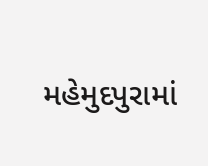મહેમુદપુરામાં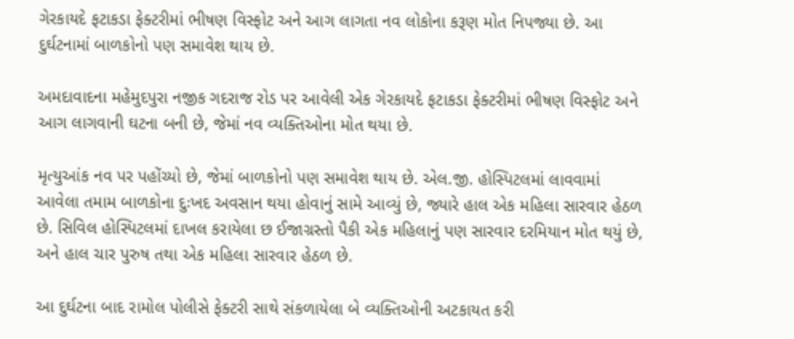ગેરકાયદે ફટાકડા ફેક્ટરીમાં ભીષણ વિસ્ફોટ અને આગ લાગતા નવ લોકોના કરૂણ મોત નિપજ્યા છે. આ દુર્ઘટનામાં બાળકોનો પણ સમાવેશ થાય છે.

અમદાવાદના મહેમુદપુરા નજીક ગદરાજ રોડ પર આવેલી એક ગેરકાયદે ફટાકડા ફેક્ટરીમાં ભીષણ વિસ્ફોટ અને આગ લાગવાની ઘટના બની છે, જેમાં નવ વ્યક્તિઓના મોત થયા છે.

મૃત્યુઆંક નવ પર પહોંચ્યો છે, જેમાં બાળકોનો પણ સમાવેશ થાય છે. એલ.જી. હોસ્પિટલમાં લાવવામાં આવેલા તમામ બાળકોના દુઃખદ અવસાન થયા હોવાનું સામે આવ્યું છે, જ્યારે હાલ એક મહિલા સારવાર હેઠળ છે. સિવિલ હોસ્પિટલમાં દાખલ કરાયેલા છ ઈજાગ્રસ્તો પૈકી એક મહિલાનું પણ સારવાર દરમિયાન મોત થયું છે, અને હાલ ચાર પુરુષ તથા એક મહિલા સારવાર હેઠળ છે.

આ દુર્ઘટના બાદ રામોલ પોલીસે ફેક્ટરી સાથે સંકળાયેલા બે વ્યક્તિઓની અટકાયત કરી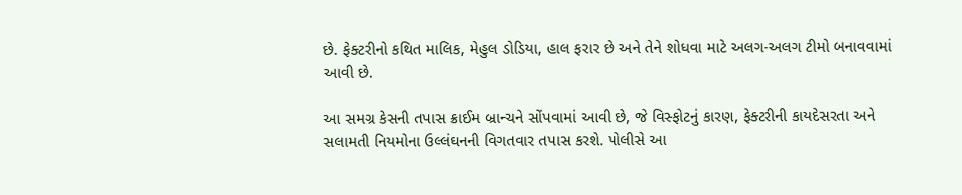છે. ફેક્ટરીનો કથિત માલિક, મેહુલ ડોડિયા, હાલ ફરાર છે અને તેને શોધવા માટે અલગ-અલગ ટીમો બનાવવામાં આવી છે.

આ સમગ્ર કેસની તપાસ ક્રાઈમ બ્રાન્ચને સોંપવામાં આવી છે, જે વિસ્ફોટનું કારણ, ફેક્ટરીની કાયદેસરતા અને સલામતી નિયમોના ઉલ્લંઘનની વિગતવાર તપાસ કરશે. પોલીસે આ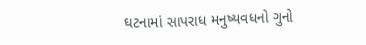ઘટનામાં સાપરાધ મનુષ્યવધનો ગુનો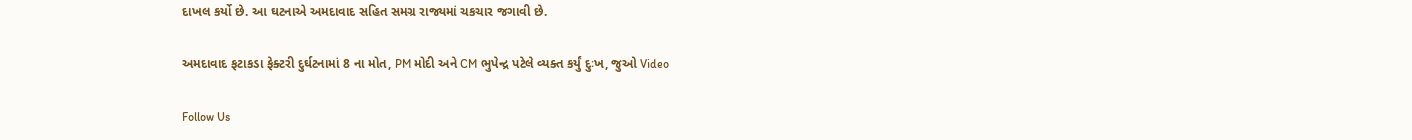દાખલ કર્યો છે. આ ઘટનાએ અમદાવાદ સહિત સમગ્ર રાજ્યમાં ચકચાર જગાવી છે.

અમદાવાદ ફટાકડા ફેક્ટરી દુર્ઘટનામાં 8 ના મોત, PM મોદી અને CM ભુપેન્દ્ર પટેલે વ્યક્ત કર્યું દુઃખ, જુઓ Video

Follow Us